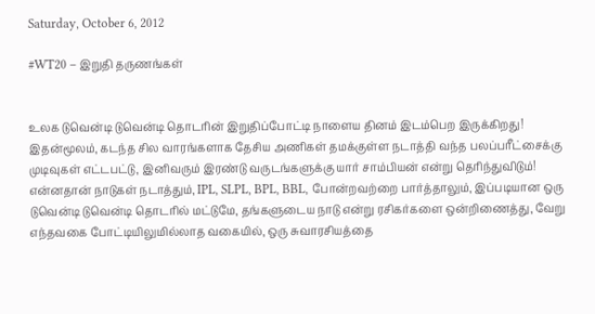Saturday, October 6, 2012

#WT20 – இறுதி தருணங்கள்


உலக டுவென்டி டுவென்டி தொடரின் இறுதிப்போட்டி நாளைய தினம் இடம்பெற இருக்கிறது! இதன்மூலம், கடந்த சில வாரங்களாக தேசிய அணிகள் தமக்குள்ள நடாத்தி வந்த பலப்பரீட்சைக்கு முடிவுகள் எட்டபட்டு, இனிவரும் இரண்டு வருடங்களுக்கு யார் சாம்பியன் என்று தெரிந்துவிடும்! என்னதான் நாடுகள் நடாத்தும், IPL, SLPL, BPL, BBL, போன்றவற்றை பார்த்தாலும், இப்படியான ஒரு டுவென்டி டுவென்டி தொடரில் மட்டுமே, தங்களுடைய நாடு என்று ரசிகர்களை ஒன்றிணைத்து, வேறு எந்தவகை போட்டியிலுமில்லாத வகையில், ஒரு சுவாரசியத்தை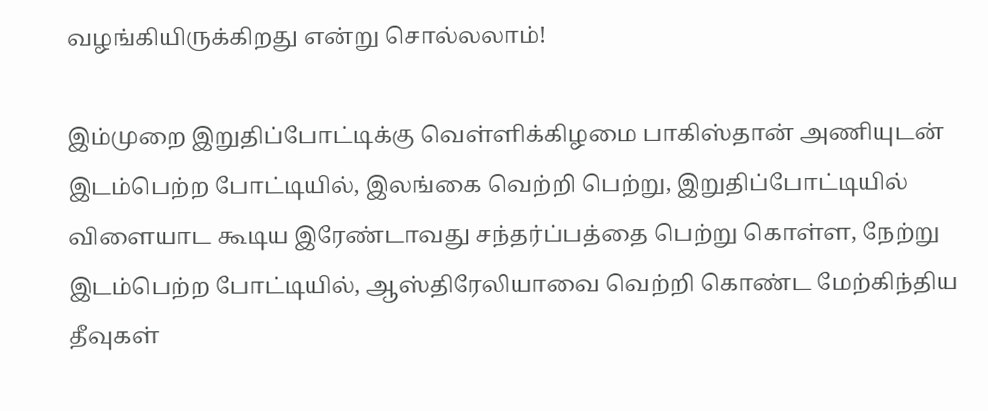வழங்கியிருக்கிறது என்று சொல்லலாம்!

இம்முறை இறுதிப்போட்டிக்கு வெள்ளிக்கிழமை பாகிஸ்தான் அணியுடன் இடம்பெற்ற போட்டியில், இலங்கை வெற்றி பெற்று, இறுதிப்போட்டியில் விளையாட கூடிய இரேண்டாவது சந்தர்ப்பத்தை பெற்று கொள்ள, நேற்று இடம்பெற்ற போட்டியில், ஆஸ்திரேலியாவை வெற்றி கொண்ட மேற்கிந்திய தீவுகள்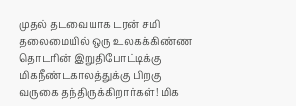முதல் தடவையாக டரன் சமி தலைமையில் ஒரு உலகக்கிண்ண தொடரின் இறுதிபோட்டிக்கு மிகநீண்டகாலத்துக்கு பிறகு வருகை தந்திருக்கிறார்கள்! மிக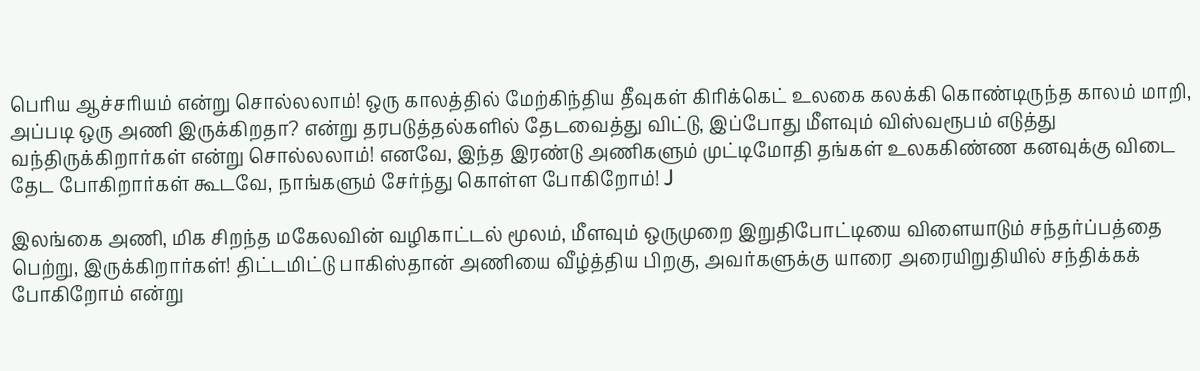பெரிய ஆச்சரியம் என்று சொல்லலாம்! ஒரு காலத்தில் மேற்கிந்திய தீவுகள் கிரிக்கெட் உலகை கலக்கி கொண்டிருந்த காலம் மாறி, அப்படி ஒரு அணி இருக்கிறதா? என்று தரபடுத்தல்களில் தேடவைத்து விட்டு, இப்போது மீளவும் விஸ்வரூபம் எடுத்து வந்திருக்கிறார்கள் என்று சொல்லலாம்! எனவே, இந்த இரண்டு அணிகளும் முட்டிமோதி தங்கள் உலககிண்ண கனவுக்கு விடை தேட போகிறார்கள் கூடவே, நாங்களும் சேர்ந்து கொள்ள போகிறோம்! J

இலங்கை அணி, மிக சிறந்த மகேலவின் வழிகாட்டல் மூலம், மீளவும் ஒருமுறை இறுதிபோட்டியை விளையாடும் சந்தர்ப்பத்தை பெற்று, இருக்கிறார்கள்! திட்டமிட்டு பாகிஸ்தான் அணியை வீழ்த்திய பிறகு, அவர்களுக்கு யாரை அரையிறுதியில் சந்திக்கக் போகிறோம் என்று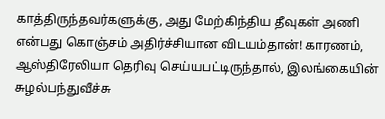காத்திருந்தவர்களுக்கு, அது மேற்கிந்திய தீவுகள் அணி என்பது கொஞ்சம் அதிர்ச்சியான விடயம்தான்! காரணம், ஆஸ்திரேலியா தெரிவு செய்யபட்டிருந்தால், இலங்கையின் சுழல்பந்துவீச்சு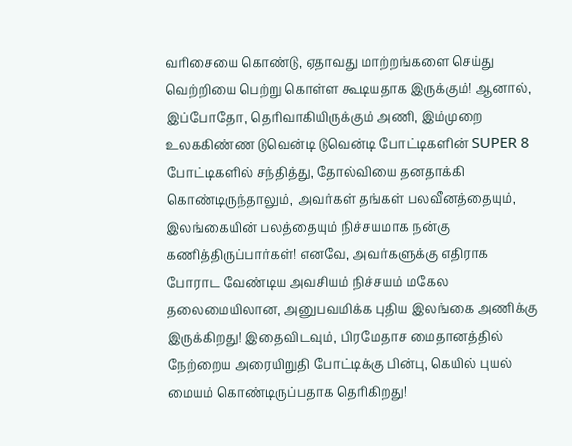வரிசையை கொண்டு, ஏதாவது மாற்றங்களை செய்து வெற்றியை பெற்று கொள்ள கூடியதாக இருக்கும்! ஆனால், இப்போதோ, தெரிவாகியிருக்கும் அணி, இம்முறை உலககிண்ண டுவென்டி டுவென்டி போட்டிகளின் SUPER 8 போட்டிகளில் சந்தித்து, தோல்வியை தனதாக்கி கொண்டிருந்தாலும், அவர்கள் தங்கள் பலவீனத்தையும், இலங்கையின் பலத்தையும் நிச்சயமாக நன்கு கணித்திருப்பார்கள்! எனவே, அவர்களுக்கு எதிராக போராட வேண்டிய அவசியம் நிச்சயம் மகேல தலைமையிலான, அனுபவமிக்க புதிய இலங்கை அணிக்கு இருக்கிறது! இதைவிடவும், பிரமேதாச மைதானத்தில் நேற்றைய அரையிறுதி போட்டிக்கு பின்பு, கெயில் புயல் மையம் கொண்டிருப்பதாக தெரிகிறது!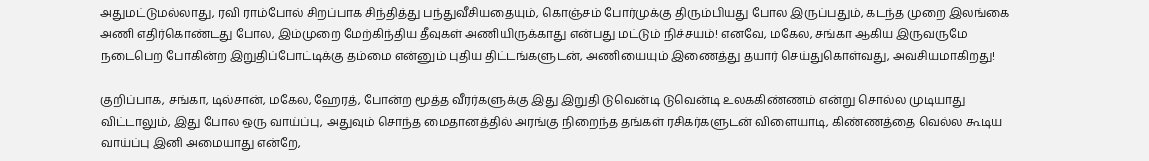அதுமட்டுமல்லாது, ரவி ராம்போல் சிறப்பாக சிந்தித்து பந்துவீசியதையும், கொஞ்சம் போர்முக்கு திரும்பியது போல இருப்பதும், கடந்த முறை இலங்கை அணி எதிர்கொண்டது போல, இம்முறை மேற்கிந்திய தீவுகள் அணியிருக்காது என்பது மட்டும் நிச்சயம்! எனவே, மகேல, சங்கா ஆகிய இருவருமே நடைபெற போகின்ற இறுதிப்போட்டிக்கு தம்மை என்னும் புதிய திட்டங்களுடன், அணியையும் இணைத்து தயார் செய்துகொள்வது, அவசியமாகிறது!

குறிப்பாக, சங்கா, டில்சான், மகேல, ஹேரத், போன்ற மூத்த வீரர்களுக்கு இது இறுதி டுவென்டி டுவென்டி உலககிண்ணம் என்று சொல்ல முடியாது விட்டாலும், இது போல ஒரு வாய்ப்பு, அதுவும் சொந்த மைதானத்தில் அரங்கு நிறைந்த தங்கள் ரசிகர்களுடன் விளையாடி, கிண்ணத்தை வெல்ல கூடிய வாய்ப்பு இனி அமையாது என்றே,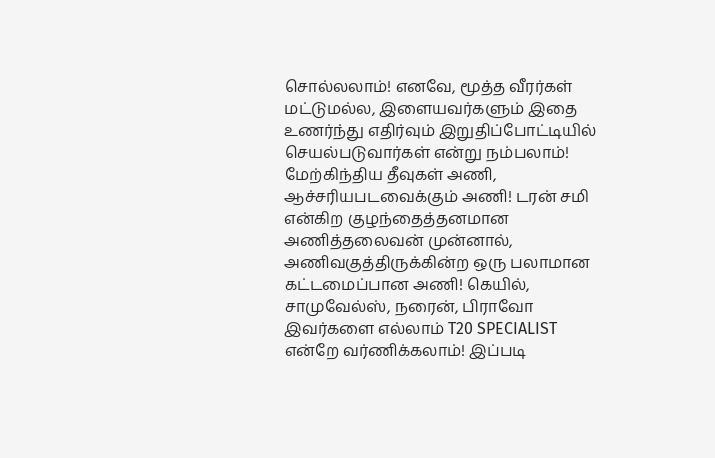சொல்லலாம்! எனவே, மூத்த வீரர்கள் மட்டுமல்ல, இளையவர்களும் இதை உணர்ந்து எதிர்வும் இறுதிப்போட்டியில் செயல்படுவார்கள் என்று நம்பலாம்!
மேற்கிந்திய தீவுகள் அணி, ஆச்சரியபடவைக்கும் அணி! டரன் சமி என்கிற குழந்தைத்தனமான அணித்தலைவன் முன்னால், அணிவகுத்திருக்கின்ற ஒரு பலாமான கட்டமைப்பான அணி! கெயில், சாமுவேல்ஸ், நரைன், பிராவோ இவர்களை எல்லாம் T20 SPECIALIST என்றே வர்ணிக்கலாம்! இப்படி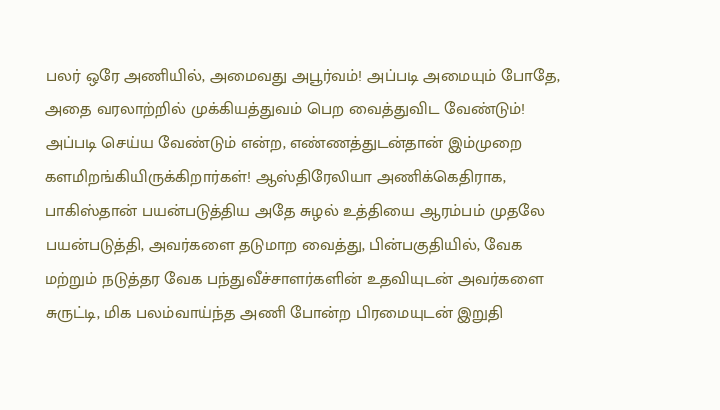பலர் ஒரே அணியில், அமைவது அபூர்வம்! அப்படி அமையும் போதே, அதை வரலாற்றில் முக்கியத்துவம் பெற வைத்துவிட வேண்டும்! அப்படி செய்ய வேண்டும் என்ற, எண்ணத்துடன்தான் இம்முறை களமிறங்கியிருக்கிறார்கள்! ஆஸ்திரேலியா அணிக்கெதிராக, பாகிஸ்தான் பயன்படுத்திய அதே சுழல் உத்தியை ஆரம்பம் முதலே பயன்படுத்தி, அவர்களை தடுமாற வைத்து, பின்பகுதியில், வேக மற்றும் நடுத்தர வேக பந்துவீச்சாளர்களின் உதவியுடன் அவர்களை சுருட்டி, மிக பலம்வாய்ந்த அணி போன்ற பிரமையுடன் இறுதி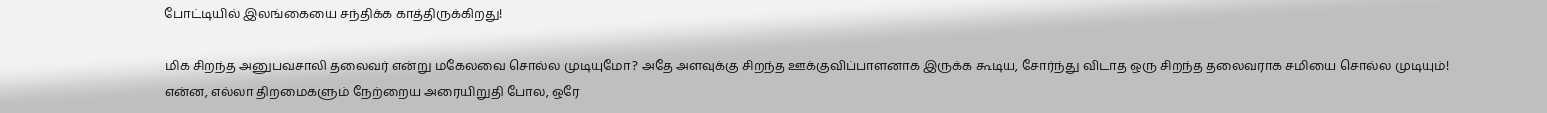போட்டியில் இலங்கையை சந்திக்க காத்திருக்கிறது!

மிக சிறந்த அனுபவசாலி தலைவர் என்று மகேலவை சொல்ல முடியுமோ? அதே அளவுக்கு சிறந்த ஊக்குவிப்பாளனாக இருக்க கூடிய, சோர்ந்து விடாத ஒரு சிறந்த தலைவராக சமியை சொல்ல முடியும்! என்ன, எல்லா திறமைகளும் நேற்றைய அரையிறுதி போல, ஒரே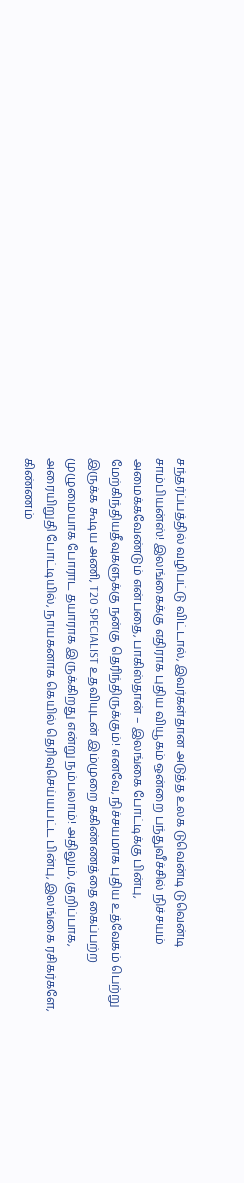சந்தர்ப்பத்தில் வழிபட்டு விட்டால், இவர்கள்தான அடுத்த உலக டுவென்டி டுவென்டி சாம்பியன்ஸ்! இலங்கைக்கு எதிராக புதிய வியூகம் ஒன்றை பந்துவீச்சில் நிச்சயம் அமைக்கவேண்டும் என்பதை, பாகிஸ்தான் – இலங்கை போட்டிக்கு பின்பு, மேற்கிந்தியதீவுகளுக்கு நன்கு தெரிந்திருக்கும்! எனவே, நிச்சயமாக புதிய உத்வேகம் பெற்று இருக்க கூடிய அணி, T20 SPECIALIST உதவியுடன் இம்முறை ககிண்ணத்தை கைப்பற்ற முழுமையாக போராட தயாராக இருக்கிறது என்று நம்பலாம்! அதிலும், குறிப்பாக, அரையிறுதி போட்டியில், நாயகனாக கெயில் தெரிவுசெய்யபட்ட பின்பு, இலங்கை ரசிகர்களே, கிண்ணம்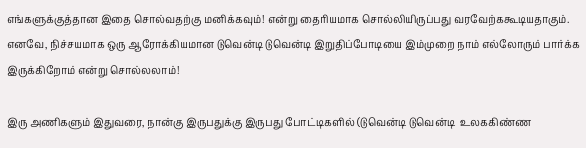எங்களுக்குத்தான இதை சொல்வதற்கு மனிக்கவும்! என்று தைரியமாக சொல்லியிருப்பது வரவேற்ககூடியதாகும். எனவே, நிச்சயமாக ஒரு ஆரோக்கியமான டுவென்டி டுவென்டி இறுதிப்போடியை இம்முறை நாம் எல்லோரும் பார்க்க இருக்கிறோம் என்று சொல்லலாம்!

இரு அணிகளும் இதுவரை, நான்கு இருபதுக்கு இருபது போட்டிகளில் (டுவென்டி டுவென்டி  உலககிண்ண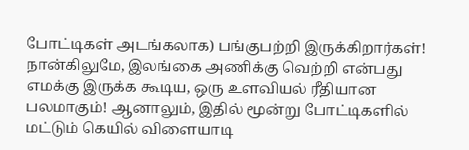போட்டிகள் அடங்கலாக) பங்குபற்றி இருக்கிறார்கள்! நான்கிலுமே, இலங்கை அணிக்கு வெற்றி என்பது எமக்கு இருக்க கூடிய, ஒரு உளவியல் ரீதியான பலமாகும்! ஆனாலும், இதில் மூன்று போட்டிகளில் மட்டும் கெயில் விளையாடி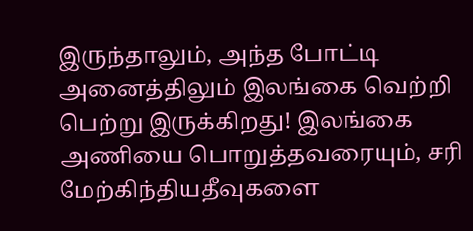இருந்தாலும், அந்த போட்டி அனைத்திலும் இலங்கை வெற்றி பெற்று இருக்கிறது! இலங்கை அணியை பொறுத்தவரையும், சரி மேற்கிந்தியதீவுகளை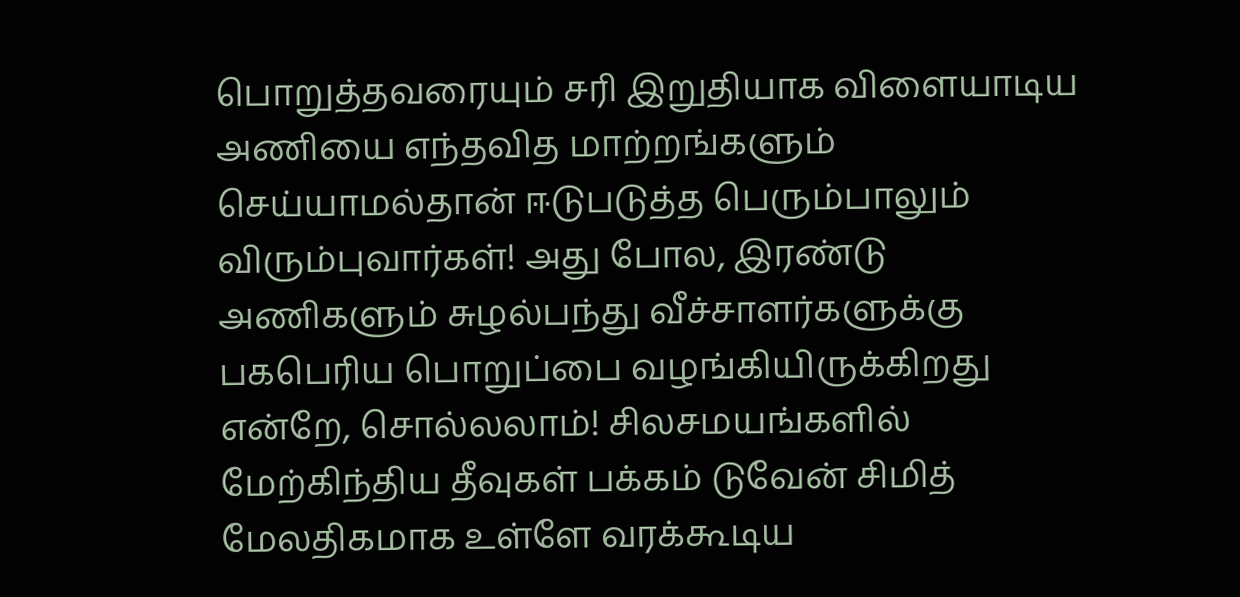பொறுத்தவரையும் சரி இறுதியாக விளையாடிய அணியை எந்தவித மாற்றங்களும் செய்யாமல்தான் ஈடுபடுத்த பெரும்பாலும் விரும்புவார்கள்! அது போல, இரண்டு அணிகளும் சுழல்பந்து வீச்சாளர்களுக்கு பகபெரிய பொறுப்பை வழங்கியிருக்கிறது  என்றே, சொல்லலாம்! சிலசமயங்களில் மேற்கிந்திய தீவுகள் பக்கம் டுவேன் சிமித் மேலதிகமாக உள்ளே வரக்கூடிய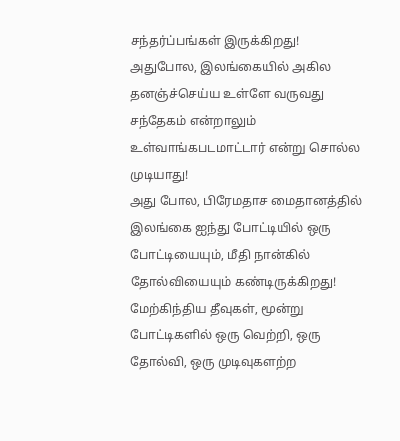சந்தர்ப்பங்கள் இருக்கிறது! அதுபோல, இலங்கையில் அகில தனஞ்ச்செய்ய உள்ளே வருவது சந்தேகம் என்றாலும் உள்வாங்கபடமாட்டார் என்று சொல்ல முடியாது!
அது போல, பிரேமதாச மைதானத்தில் இலங்கை ஐந்து போட்டியில் ஒரு போட்டியையும், மீதி நான்கில் தோல்வியையும் கண்டிருக்கிறது! மேற்கிந்திய தீவுகள், மூன்று போட்டிகளில் ஒரு வெற்றி, ஒரு தோல்வி, ஒரு முடிவுகளற்ற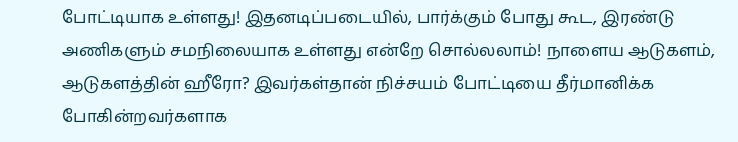போட்டியாக உள்ளது! இதனடிப்படையில், பார்க்கும் போது கூட, இரண்டு அணிகளும் சமநிலையாக உள்ளது என்றே சொல்லலாம்! நாளைய ஆடுகளம், ஆடுகளத்தின் ஹீரோ? இவர்கள்தான் நிச்சயம் போட்டியை தீர்மானிக்க போகின்றவர்களாக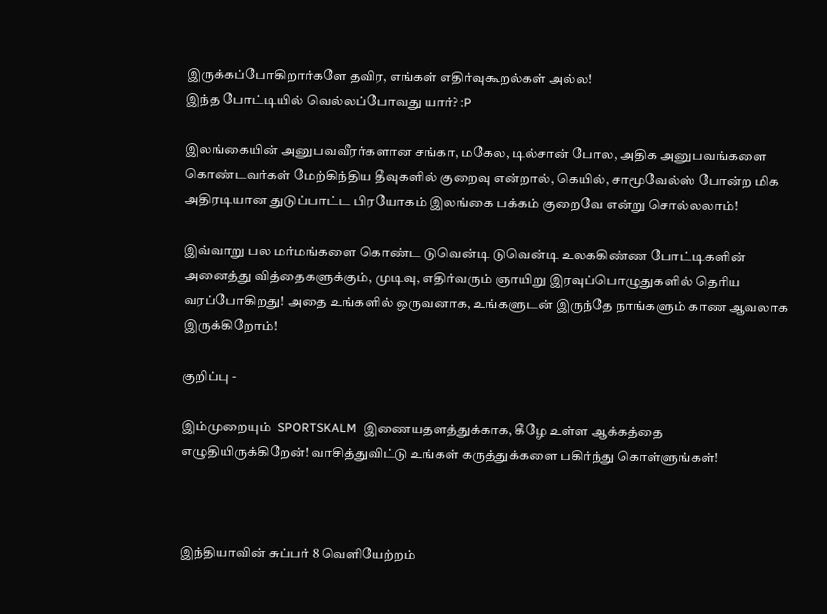இருக்கப்போகிறார்களே தவிர, எங்கள் எதிர்வுகூறல்கள் அல்ல!
இந்த போட்டியில் வெல்லப்போவது யார்? :P

இலங்கையின் அனுபவவீரர்களான சங்கா, மகேல, டில்சான் போல, அதிக அனுபவங்களை கொண்டவர்கள் மேற்கிந்திய தீவுகளில் குறைவு என்றால், கெயில், சாமூவேல்ஸ் போன்ற மிக அதிரடியான துடுப்பாட்ட பிரயோகம் இலங்கை பக்கம் குறைவே என்று சொல்லலாம்!

இவ்வாறு பல மர்மங்களை கொண்ட டுவென்டி டுவென்டி உலககிண்ண போட்டிகளின் அனைத்து வித்தைகளுக்கும், முடிவு, எதிர்வரும் ஞாயிறு இரவுப்பொழுதுகளில் தெரிய வரப்போகிறது! அதை உங்களில் ஒருவனாக, உங்களுடன் இருந்தே நாங்களும் காண ஆவலாக இருக்கிறோம்!

குறிப்பு -

இம்முறையும்  SPORTSKALM  இணையதளத்துக்காக, கீழே உள்ள ஆக்கத்தை எழுதியிருக்கிறேன்! வாசித்துவிட்டு உங்கள் கருத்துக்களை பகிர்ந்து கொள்ளுங்கள்!



இந்தியாவின் சுப்பர் 8 வெளியேற்றம்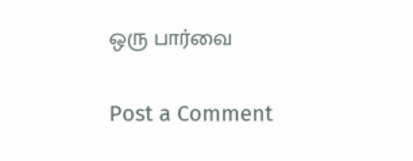ஒரு பார்வை

Post a Comment